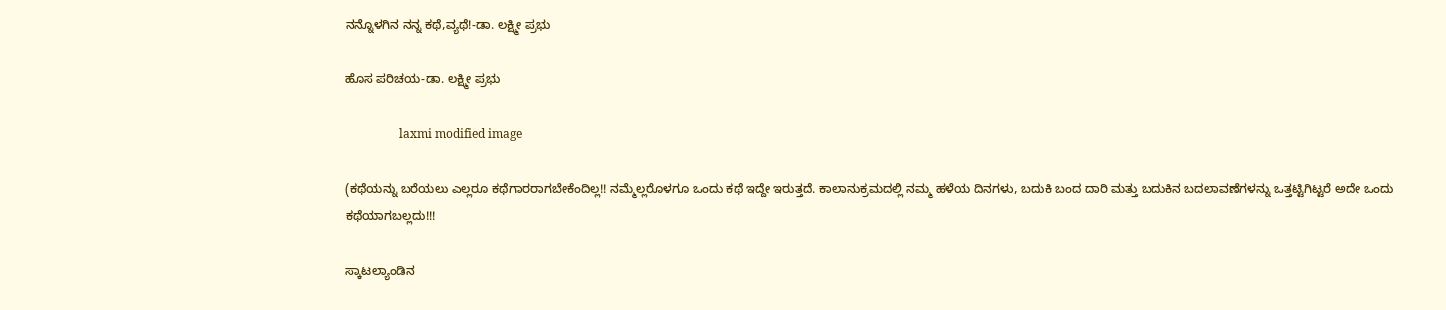ನನ್ನೊಳಗಿನ ನನ್ನ ಕಥೆ,ವ್ಯಥೆ!-ಡಾ. ಲಕ್ಷ್ಮೀ ಪ್ರಭು

ಹೊಸ ಪರಿಚಯ-ಡಾ. ಲಕ್ಷ್ಮೀ ಪ್ರಭು

                  laxmi modified image

(ಕಥೆಯನ್ನು ಬರೆಯಲು ಎಲ್ಲರೂ ಕಥೆಗಾರರಾಗಬೇಕೆಂದಿಲ್ಲ!! ನಮ್ಮೆಲ್ಲರೊಳಗೂ ಒಂದು ಕಥೆ ಇದ್ದೇ ಇರುತ್ತದೆ. ಕಾಲಾನುಕ್ರಮದಲ್ಲಿ ನಮ್ಮ ಹಳೆಯ ದಿನಗಳು, ಬದುಕಿ ಬಂದ ದಾರಿ ಮತ್ತು ಬದುಕಿನ ಬದಲಾವಣೆಗಳನ್ನು ಒತ್ತಟ್ಟಿಗಿಟ್ಟರೆ ಅದೇ ಒಂದು ಕಥೆಯಾಗಬಲ್ಲದು!!!

ಸ್ಕಾಟಲ್ಯಾಂಡಿನ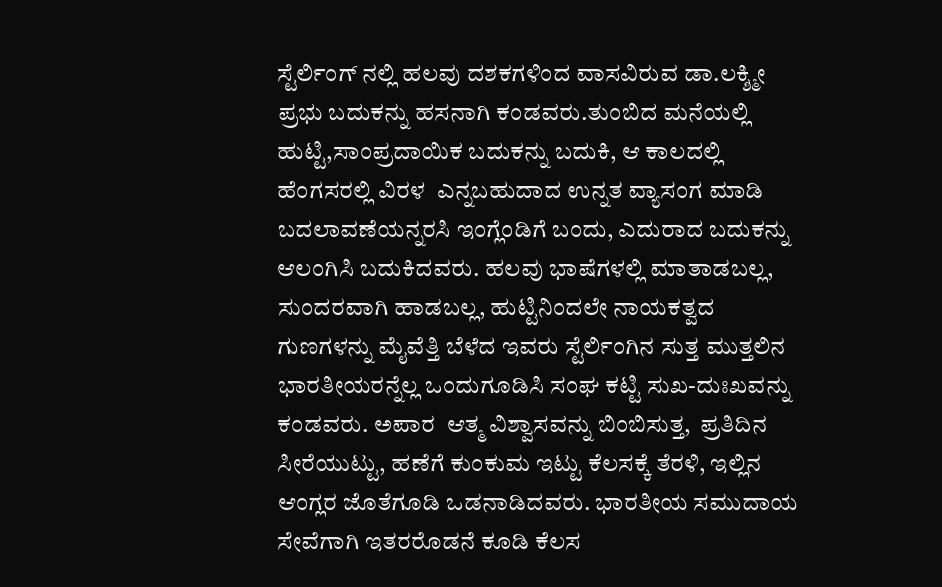ಸ್ಟೆರ್ಲಿಂಗ್ ನಲ್ಲಿ ಹಲವು ದಶಕಗಳಿಂದ ವಾಸವಿರುವ ಡಾ.ಲಕ್ಶ್ಮೀ ಪ್ರಭು ಬದುಕನ್ನು ಹಸನಾಗಿ ಕಂಡವರು.ತುಂಬಿದ ಮನೆಯಲ್ಲಿ ಹುಟ್ಟಿ,ಸಾಂಪ್ರದಾಯಿಕ ಬದುಕನ್ನು ಬದುಕಿ, ಆ ಕಾಲದಲ್ಲಿ ಹೆಂಗಸರಲ್ಲಿ ವಿರಳ  ಎನ್ನಬಹುದಾದ ಉನ್ನತ ವ್ಯಾಸಂಗ ಮಾಡಿ ಬದಲಾವಣೆಯನ್ನರಸಿ ಇಂಗ್ಲೆಂಡಿಗೆ ಬಂದು, ಎದುರಾದ ಬದುಕನ್ನು ಆಲಂಗಿಸಿ ಬದುಕಿದವರು. ಹಲವು ಭಾಷೆಗಳಲ್ಲಿ ಮಾತಾಡಬಲ್ಲ, ಸುಂದರವಾಗಿ ಹಾಡಬಲ್ಲ, ಹುಟ್ಟಿನಿಂದಲೇ ನಾಯಕತ್ವದ ಗುಣಗಳನ್ನು ಮೈವೆತ್ತಿ ಬೆಳೆದ ಇವರು ಸ್ಟೆರ್ಲಿಂಗಿನ ಸುತ್ತ ಮುತ್ತಲಿನ ಭಾರತೀಯರನ್ನೆಲ್ಲ ಒಂದುಗೂಡಿಸಿ ಸಂಘ ಕಟ್ಟಿ ಸುಖ-ದುಃಖವನ್ನು ಕಂಡವರು. ಅಪಾರ  ಆತ್ಮ ವಿಶ್ವಾಸವನ್ನು ಬಿಂಬಿಸುತ್ತ,  ಪ್ರತಿದಿನ ಸೀರೆಯುಟ್ಟು, ಹಣೆಗೆ ಕುಂಕುಮ ಇಟ್ಟು ಕೆಲಸಕ್ಕೆ ತೆರಳಿ, ಇಲ್ಲಿನ ಆಂಗ್ಲರ ಜೊತೆಗೂಡಿ ಒಡನಾಡಿದವರು. ಭಾರತೀಯ ಸಮುದಾಯ ಸೇವೆಗಾಗಿ ಇತರರೊಡನೆ ಕೂಡಿ ಕೆಲಸ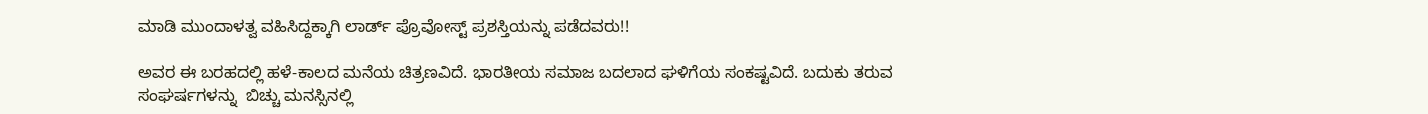ಮಾಡಿ ಮುಂದಾಳತ್ವ ವಹಿಸಿದ್ದಕ್ಕಾಗಿ ಲಾರ್ಡ್ ಪ್ರೊವೋಸ್ಟ್ ಪ್ರಶಸ್ತಿಯನ್ನು ಪಡೆದವರು!!

ಅವರ ಈ ಬರಹದಲ್ಲಿ ಹಳೆ-ಕಾಲದ ಮನೆಯ ಚಿತ್ರಣವಿದೆ. ಭಾರತೀಯ ಸಮಾಜ ಬದಲಾದ ಘಳಿಗೆಯ ಸಂಕಷ್ಟವಿದೆ. ಬದುಕು ತರುವ ಸಂಘರ್ಷಗಳನ್ನು  ಬಿಚ್ಚು ಮನಸ್ಸಿನಲ್ಲಿ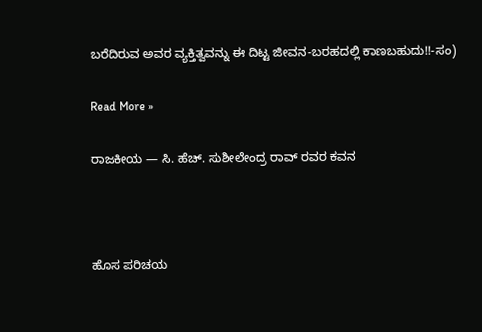ಬರೆದಿರುವ ಅವರ ವ್ಯಕ್ತಿತ್ವವನ್ನು ಈ ದಿಟ್ಟ ಜೀವನ-ಬರಹದಲ್ಲಿ ಕಾಣಬಹುದು!!-ಸಂ)

Read More »

ರಾಜಕೀಯ — ಸಿ. ಹೆಚ್. ಸುಶೀಲೇಂದ್ರ ರಾವ್ ರವರ ಕವನ



ಹೊಸ ಪರಿಚಯ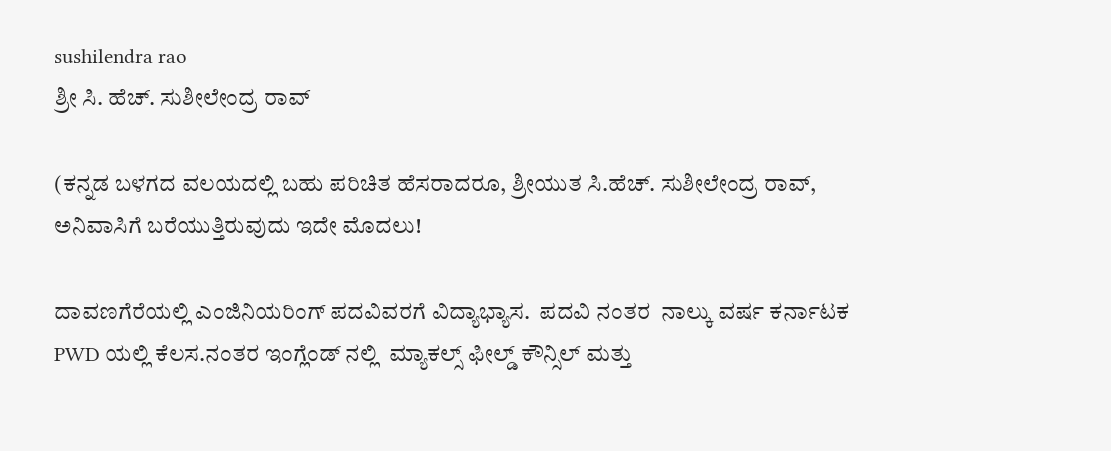sushilendra rao
ಶ್ರೀ ಸಿ. ಹೆಚ್. ಸುಶೀಲೇಂದ್ರ ರಾವ್

(ಕನ್ನಡ ಬಳಗದ ವಲಯದಲ್ಲಿ ಬಹು ಪರಿಚಿತ ಹೆಸರಾದರೂ, ಶ್ರೀಯುತ ಸಿ.ಹೆಚ್. ಸುಶೀಲೇಂದ್ರ ರಾವ್, ಅನಿವಾಸಿಗೆ ಬರೆಯುತ್ತಿರುವುದು ಇದೇ ಮೊದಲು!

ದಾವಣಗೆರೆಯಲ್ಲಿ ಎಂಜಿನಿಯರಿಂಗ್ ಪದವಿವರಗೆ ವಿದ್ಯಾಭ್ಯಾಸ.  ಪದವಿ ನಂತರ  ನಾಲ್ಕು ವರ್ಷ ಕರ್ನಾಟಕ PWD ಯಲ್ಲಿ ಕೆಲಸ.ನಂತರ ಇಂಗ್ಲೆಂಡ್ ನಲ್ಲಿ  ಮ್ಯಾಕಲ್ಸ್ ಫೀಲ್ಡ್ ಕೌನ್ಸಿಲ್ ಮತ್ತು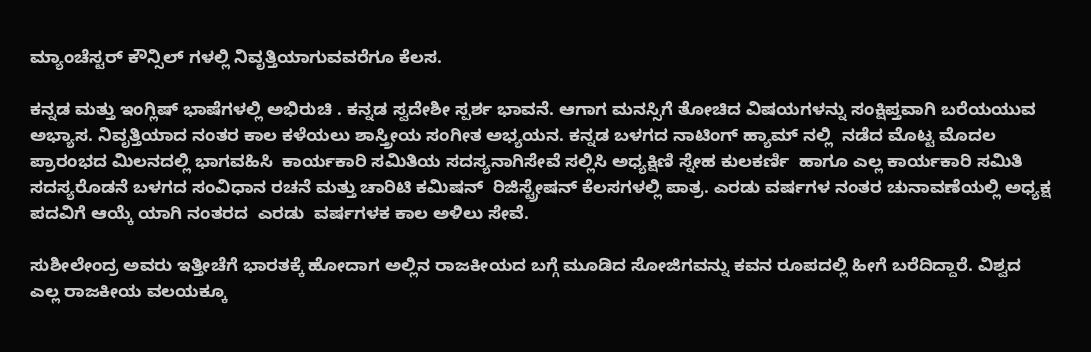ಮ್ಯಾಂಚೆಸ್ಟರ್ ಕೌನ್ಸಿಲ್ ಗಳಲ್ಲಿ ನಿವೃತ್ತಿಯಾಗುವವರೆಗೂ ಕೆಲಸ.

ಕನ್ನಡ ಮತ್ತು ಇಂಗ್ಲಿಷ್ ಭಾಷೆಗಳಲ್ಲಿ ಅಭಿರುಚಿ . ಕನ್ನಡ ಸ್ವದೇಶೀ ಸ್ಪರ್ಶ ಭಾವನೆ. ಆಗಾಗ ಮನಸ್ಸಿಗೆ ತೋಚಿದ ವಿಷಯಗಳನ್ನು ಸಂಕ್ಷಿಪ್ತವಾಗಿ ಬರೆಯಯುವ ಅಭ್ಯಾಸ. ನಿವೃತ್ತಿಯಾದ ನಂತರ ಕಾಲ ಕಳೆಯಲು ಶಾಸ್ತ್ರೀಯ ಸಂಗೀತ ಅಭ್ಯಯನ. ಕನ್ನಡ ಬಳಗದ ನಾಟಿಂಗ್ ಹ್ಯಾಮ್ ನಲ್ಲಿ  ನಡೆದ ಮೊಟ್ಟ ಮೊದಲ ಪ್ರಾರಂಭದ ಮಿಲನದಲ್ಲಿ ಭಾಗವಹಿಸಿ  ಕಾರ್ಯಕಾರಿ ಸಮಿತಿಯ ಸದಸ್ಯನಾಗಿಸೇವೆ ಸಲ್ಲಿಸಿ ಅಧ್ಯಕ್ಷಿಣಿ ಸ್ನೇಹ ಕುಲಕರ್ಣಿ  ಹಾಗೂ ಎಲ್ಲ ಕಾರ್ಯಕಾರಿ ಸಮಿತಿ ಸದಸ್ಯರೊಡನೆ ಬಳಗದ ಸಂವಿಧಾನ ರಚನೆ ಮತ್ತು ಚಾರಿಟಿ ಕಮಿಷನ್  ರಿಜಿಸ್ಟ್ರೇಷನ್ ಕೆಲಸಗಳಲ್ಲಿ ಪಾತ್ರ. ಎರಡು ವರ್ಷಗಳ ನಂತರ ಚುನಾವಣೆಯಲ್ಲಿ ಅಧ್ಯಕ್ಷ ಪದವಿಗೆ ಆಯ್ಕೆ ಯಾಗಿ ನಂತರದ  ಎರಡು  ವರ್ಷಗಳಕ ಕಾಲ ಅಳಿಲು ಸೇವೆ.

ಸುಶೀಲೇಂದ್ರ ಅವರು ಇತ್ತೀಚೆಗೆ ಭಾರತಕ್ಕೆ ಹೋದಾಗ ಅಲ್ಲಿನ ರಾಜಕೀಯದ ಬಗ್ಗೆ ಮೂಡಿದ ಸೋಜಿಗವನ್ನು ಕವನ ರೂಪದಲ್ಲಿ ಹೀಗೆ ಬರೆದಿದ್ದಾರೆ. ವಿಶ್ವದ ಎಲ್ಲ ರಾಜಕೀಯ ವಲಯಕ್ಕೂ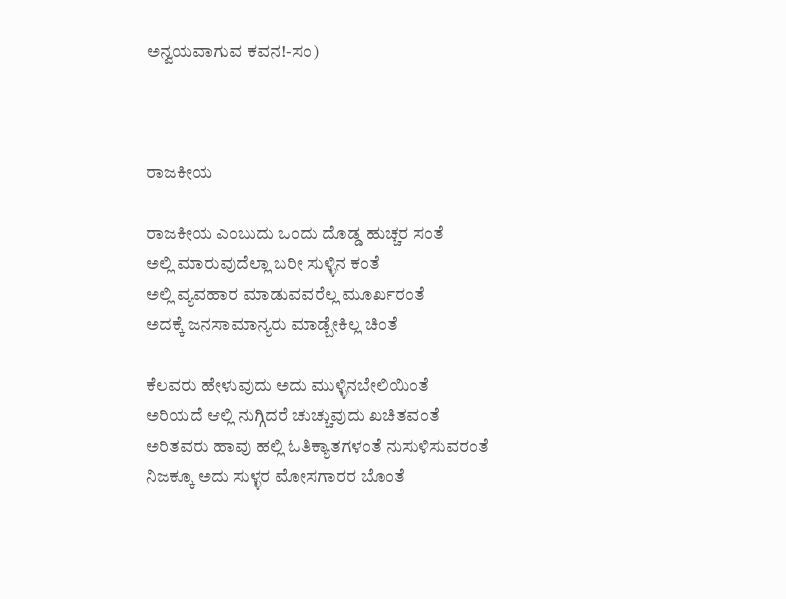ಅನ್ವಯವಾಗುವ ಕವನ!-ಸಂ)



ರಾಜಕೀಯ

ರಾಜಕೀಯ ಎಂಬುದು ಒಂದು ದೊಡ್ಡ ಹುಚ್ಚರ ಸಂತೆ
ಅಲ್ಲಿ ಮಾರುವುದೆಲ್ಲಾ ಬರೀ ಸುಳ್ಳಿನ ಕಂತೆ
ಅಲ್ಲಿ ವ್ಯವಹಾರ ಮಾಡುವವರೆಲ್ಲ ಮೂರ್ಖರಂತೆ
ಅದಕ್ಕೆ ಜನಸಾಮಾನ್ಯರು ಮಾಡ್ಬೇಕಿಲ್ಲ ಚಿಂತೆ

ಕೆಲವರು ಹೇಳುವುದು ಅದು ಮುಳ್ಳಿನಬೇಲಿಯಿಂತೆ
ಅರಿಯದೆ ಆಲ್ಲಿ ನುಗ್ಗಿದರೆ ಚುಚ್ಚುವುದು ಖಚಿತವಂತೆ
ಅರಿತವರು ಹಾವು ಹಲ್ಲಿ ಓತಿಕ್ಯಾತಗಳಂತೆ ನುಸುಳಿಸುವರಂತೆ
ನಿಜಕ್ಕೂ ಅದು ಸುಳ್ಳರ ಮೋಸಗಾರರ ಬೊಂತೆ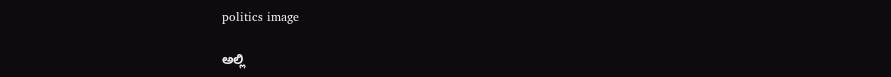politics image

ಅಲ್ಲಿ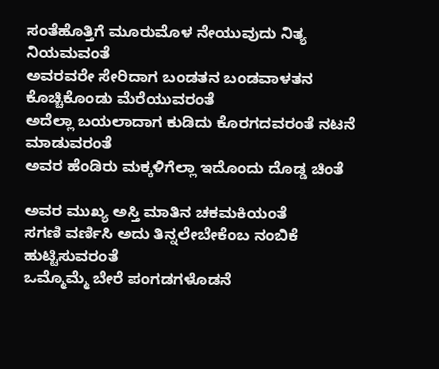ಸಂತೆಹೊತ್ತಿಗೆ ಮೂರುಮೊಳ ನೇಯುವುದು ನಿತ್ಯ ನಿಯಮವಂತೆ
ಅವರವರೇ ಸೇರಿದಾಗ ಬಂಡತನ ಬಂಡವಾಳತನ ಕೊಚ್ಚಿಕೊಂಡು ಮೆರೆಯುವರಂತೆ
ಅದೆಲ್ಲಾ ಬಯಲಾದಾಗ ಕುಡಿದು ಕೊರಗದವರಂತೆ ನಟನೆ ಮಾಡುವರಂತೆ
ಅವರ ಹೆಂಡಿರು ಮಕ್ಕಳಿಗೆಲ್ಲಾ ಇದೊಂದು ದೊಡ್ಡ ಚಿಂತೆ

ಅವರ ಮುಖ್ಯ ಅಸ್ತಿ ಮಾತಿನ ಚಕಮಕಿಯಂತೆ
ಸಗಣಿ ವರ್ಣಿಸಿ ಅದು ತಿನ್ನಲೇಬೇಕೆಂಬ ನಂಬಿಕೆ ಹುಟ್ಟಿಸುವರಂತೆ
ಒಮ್ಮೊಮ್ಮೆ ಬೇರೆ ಪಂಗಡಗಳೊಡನೆ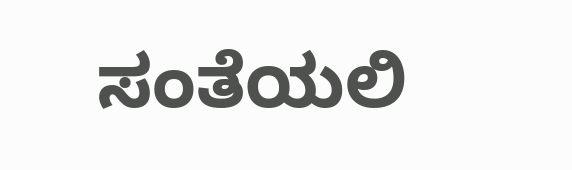ಸಂತೆಯಲಿ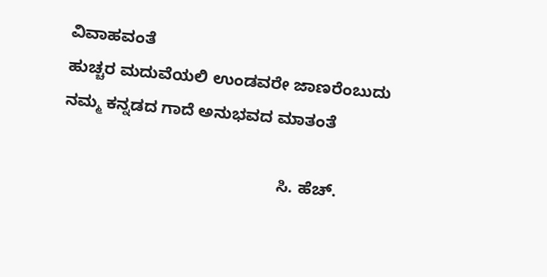ವಿವಾಹವಂತೆ
ಹುಚ್ಚರ ಮದುವೆಯಲಿ ಉಂಡವರೇ ಜಾಣರೆಂಬುದು
ನಮ್ಮ ಕನ್ನಡದ ಗಾದೆ ಅನುಭವದ ಮಾತಂತೆ

                                               ಸಿ. ಹೆಚ್.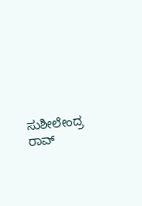ಸುಶೀಲೇಂದ್ರ ರಾವ್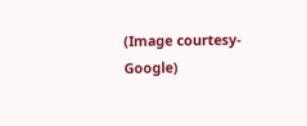(Image courtesy-Google)